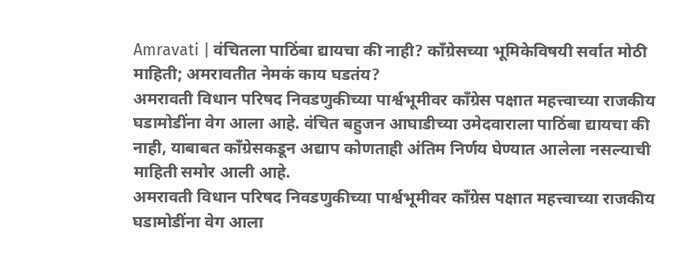Amravati | वंचितला पाठिंबा द्यायचा की नाही? काँग्रेसच्या भूमिकेविषयी सर्वात मोठी माहिती; अमरावतीत नेमकं काय घडतंय?
अमरावती विधान परिषद निवडणुकीच्या पार्श्वभूमीवर काँग्रेस पक्षात महत्त्वाच्या राजकीय घडामोडींना वेग आला आहे. वंचित बहुजन आघाडीच्या उमेदवाराला पाठिंबा द्यायचा की नाही, याबाबत काँग्रेसकडून अद्याप कोणताही अंतिम निर्णय घेण्यात आलेला नसल्याची माहिती समोर आली आहे.
अमरावती विधान परिषद निवडणुकीच्या पार्श्वभूमीवर काँग्रेस पक्षात महत्त्वाच्या राजकीय घडामोडींना वेग आला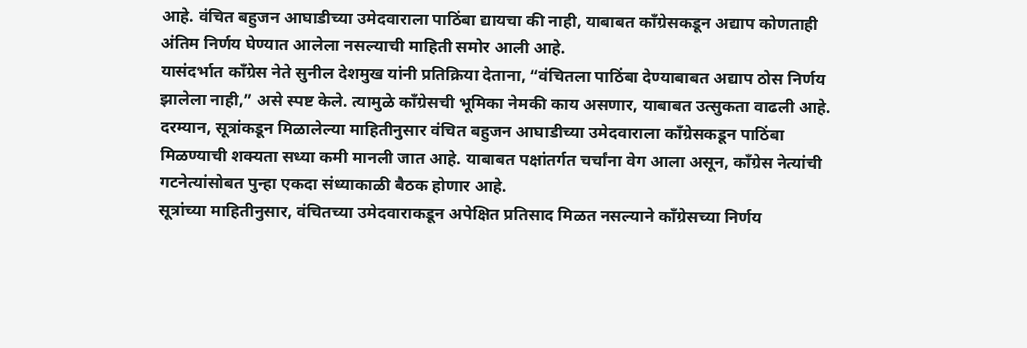आहे. वंचित बहुजन आघाडीच्या उमेदवाराला पाठिंबा द्यायचा की नाही, याबाबत काँग्रेसकडून अद्याप कोणताही अंतिम निर्णय घेण्यात आलेला नसल्याची माहिती समोर आली आहे.
यासंदर्भात काँग्रेस नेते सुनील देशमुख यांनी प्रतिक्रिया देताना, “वंचितला पाठिंबा देण्याबाबत अद्याप ठोस निर्णय झालेला नाही,” असे स्पष्ट केले. त्यामुळे काँग्रेसची भूमिका नेमकी काय असणार, याबाबत उत्सुकता वाढली आहे.
दरम्यान, सूत्रांकडून मिळालेल्या माहितीनुसार वंचित बहुजन आघाडीच्या उमेदवाराला काँग्रेसकडून पाठिंबा मिळण्याची शक्यता सध्या कमी मानली जात आहे. याबाबत पक्षांतर्गत चर्चांना वेग आला असून, काँग्रेस नेत्यांची गटनेत्यांसोबत पुन्हा एकदा संध्याकाळी बैठक होणार आहे.
सूत्रांच्या माहितीनुसार, वंचितच्या उमेदवाराकडून अपेक्षित प्रतिसाद मिळत नसल्याने काँग्रेसच्या निर्णय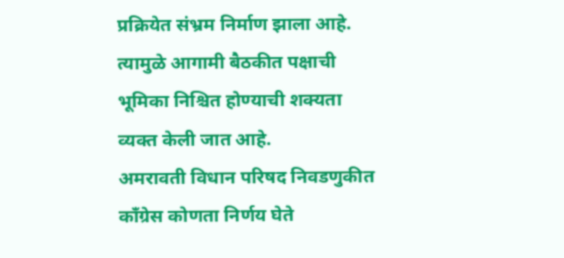प्रक्रियेत संभ्रम निर्माण झाला आहे. त्यामुळे आगामी बैठकीत पक्षाची भूमिका निश्चित होण्याची शक्यता व्यक्त केली जात आहे.
अमरावती विधान परिषद निवडणुकीत काँग्रेस कोणता निर्णय घेते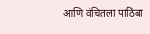आणि वंचितला पाठिंबा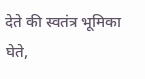देते की स्वतंत्र भूमिका घेते,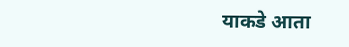याकडे आता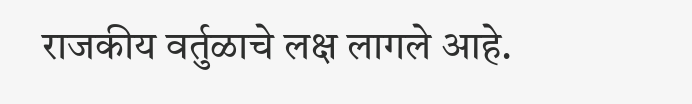राजकीय वर्तुळाचे लक्ष लागले आहे.